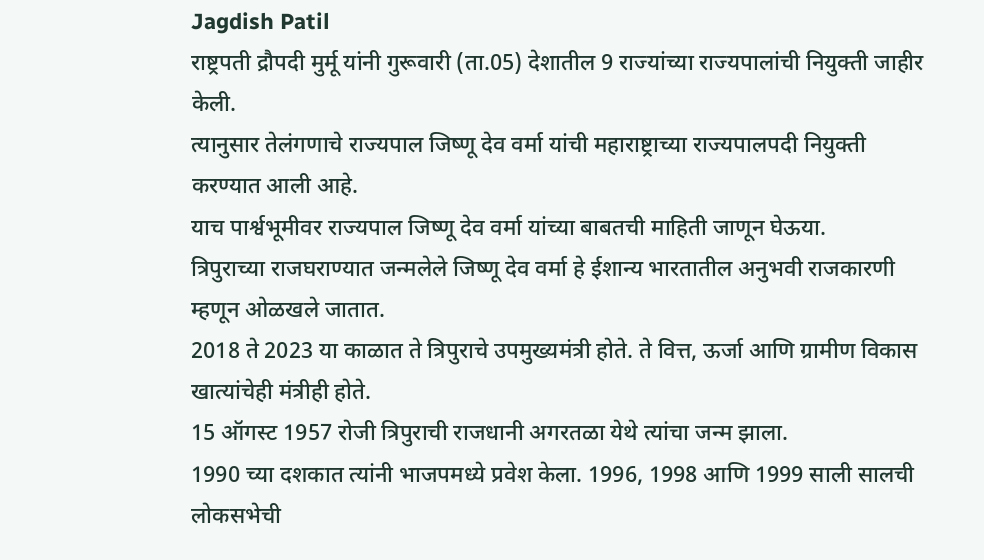Jagdish Patil
राष्ट्रपती द्रौपदी मुर्मू यांनी गुरूवारी (ता.05) देशातील 9 राज्यांच्या राज्यपालांची नियुक्ती जाहीर केली.
त्यानुसार तेलंगणाचे राज्यपाल जिष्णू देव वर्मा यांची महाराष्ट्राच्या राज्यपालपदी नियुक्ती करण्यात आली आहे.
याच पार्श्वभूमीवर राज्यपाल जिष्णू देव वर्मा यांच्या बाबतची माहिती जाणून घेऊया.
त्रिपुराच्या राजघराण्यात जन्मलेले जिष्णू देव वर्मा हे ईशान्य भारतातील अनुभवी राजकारणी म्हणून ओळखले जातात.
2018 ते 2023 या काळात ते त्रिपुराचे उपमुख्यमंत्री होते. ते वित्त, ऊर्जा आणि ग्रामीण विकास खात्यांचेही मंत्रीही होते.
15 ऑगस्ट 1957 रोजी त्रिपुराची राजधानी अगरतळा येथे त्यांचा जन्म झाला.
1990 च्या दशकात त्यांनी भाजपमध्ये प्रवेश केला. 1996, 1998 आणि 1999 साली सालची लोकसभेची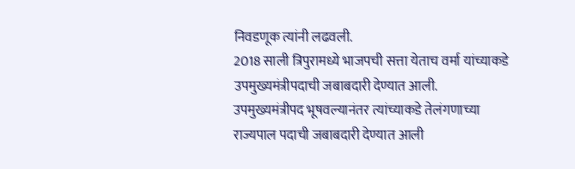निवडणूक त्यांनी लढवली.
2018 साली त्रिपुरामध्ये भाजपची सत्ता येताच वर्मा यांच्याकडे उपमुख्यमंत्रीपदाची जबाबदारी देण्यात आली.
उपमुख्यमंत्रीपद भूषवल्यानंतर त्यांच्याकडे तेलंगणाच्या राज्यपाल पदाची जबाबदारी देण्यात आली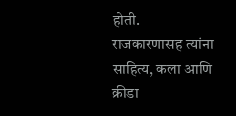होती.
राजकारणासह त्यांना साहित्य, कला आणि क्रीडा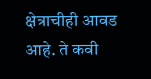क्षेत्राचीही आवड आहे. ते कवी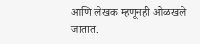आणि लेखक म्हणूनही ओळखले जातात.